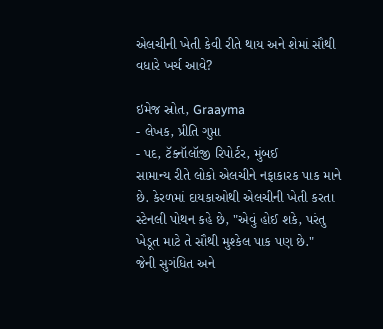એલચીની ખેતી કેવી રીતે થાય અને શેમાં સૌથી વધારે ખર્ચ આવે?

ઇમેજ સ્રોત, Graayma
- લેખક, પ્રીતિ ગુપ્તા
- પદ, ટૅક્નૉલૉજી રિપોર્ટર, મુંબઈ
સામાન્ય રીતે લોકો એલચીને નફાકારક પાક માને છે. કેરળમાં દાયકાઓથી એલચીની ખેતી કરતા સ્ટેનલી પોથન કહે છે, "એવું હોઈ શકે, પરંતુ ખેડૂત માટે તે સૌથી મુશ્કેલ પાક પણ છે."
જેની સુગંધિત અને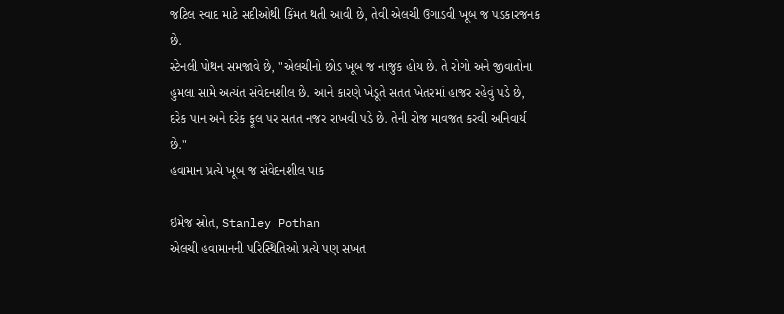જટિલ સ્વાદ માટે સદીઓથી કિંમત થતી આવી છે, તેવી એલચી ઉગાડવી ખૂબ જ પડકારજનક છે.
સ્ટેનલી પોથન સમજાવે છે, "એલચીનો છોડ ખૂબ જ નાજુક હોય છે. તે રોગો અને જીવાતોના હુમલા સામે અત્યંત સંવેદનશીલ છે. આને કારણે ખેડૂતે સતત ખેતરમાં હાજર રહેવું પડે છે, દરેક પાન અને દરેક ફૂલ પર સતત નજર રાખવી પડે છે. તેની રોજ માવજત કરવી અનિવાર્ય છે."
હવામાન પ્રત્યે ખૂબ જ સંવેદનશીલ પાક

ઇમેજ સ્રોત, Stanley Pothan
એલચી હવામાનની પરિસ્થિતિઓ પ્રત્યે પણ સખત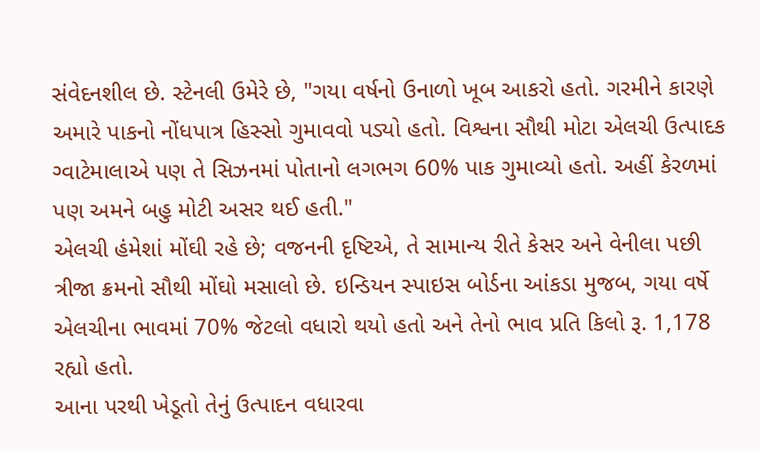સંવેદનશીલ છે. સ્ટેનલી ઉમેરે છે, "ગયા વર્ષનો ઉનાળો ખૂબ આકરો હતો. ગરમીને કારણે અમારે પાકનો નોંધપાત્ર હિસ્સો ગુમાવવો પડ્યો હતો. વિશ્વના સૌથી મોટા એલચી ઉત્પાદક ગ્વાટેમાલાએ પણ તે સિઝનમાં પોતાનો લગભગ 60% પાક ગુમાવ્યો હતો. અહીં કેરળમાં પણ અમને બહુ મોટી અસર થઈ હતી."
એલચી હંમેશાં મોંઘી રહે છે; વજનની દૃષ્ટિએ, તે સામાન્ય રીતે કેસર અને વેનીલા પછી ત્રીજા ક્રમનો સૌથી મોંઘો મસાલો છે. ઇન્ડિયન સ્પાઇસ બોર્ડના આંકડા મુજબ, ગયા વર્ષે એલચીના ભાવમાં 70% જેટલો વધારો થયો હતો અને તેનો ભાવ પ્રતિ કિલો રૂ. 1,178 રહ્યો હતો.
આના પરથી ખેડૂતો તેનું ઉત્પાદન વધારવા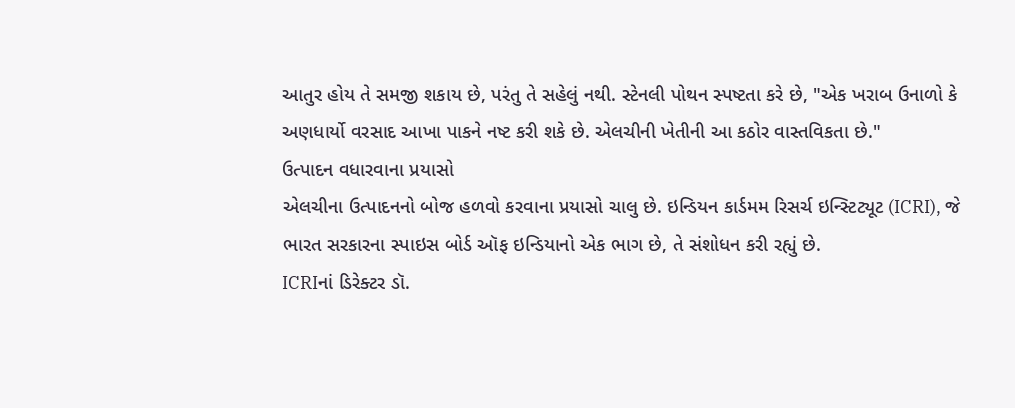આતુર હોય તે સમજી શકાય છે, પરંતુ તે સહેલું નથી. સ્ટેનલી પોથન સ્પષ્ટતા કરે છે, "એક ખરાબ ઉનાળો કે અણધાર્યો વરસાદ આખા પાકને નષ્ટ કરી શકે છે. એલચીની ખેતીની આ કઠોર વાસ્તવિકતા છે."
ઉત્પાદન વધારવાના પ્રયાસો
એલચીના ઉત્પાદનનો બોજ હળવો કરવાના પ્રયાસો ચાલુ છે. ઇન્ડિયન કાર્ડમમ રિસર્ચ ઇન્સ્ટિટ્યૂટ (ICRI), જે ભારત સરકારના સ્પાઇસ બોર્ડ ઑફ ઇન્ડિયાનો એક ભાગ છે, તે સંશોધન કરી રહ્યું છે.
ICRIનાં ડિરેક્ટર ડૉ.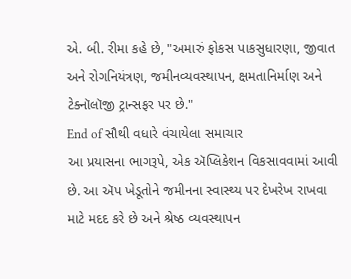એ. બી. રીમા કહે છે, "અમારું ફોકસ પાકસુધારણા, જીવાત અને રોગનિયંત્રણ, જમીનવ્યવસ્થાપન, ક્ષમતાનિર્માણ અને ટેક્નૉલૉજી ટ્રાન્સફર પર છે."
End of સૌથી વધારે વંચાયેલા સમાચાર
આ પ્રયાસના ભાગરૂપે, એક ઍપ્લિકેશન વિકસાવવામાં આવી છે. આ ઍપ ખેડૂતોને જમીનના સ્વાસ્થ્ય પર દેખરેખ રાખવા માટે મદદ કરે છે અને શ્રેષ્ઠ વ્યવસ્થાપન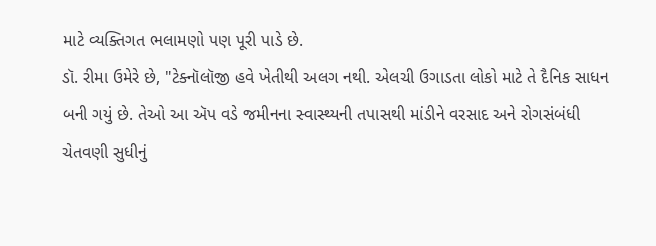માટે વ્યક્તિગત ભલામણો પણ પૂરી પાડે છે.
ડૉ. રીમા ઉમેરે છે, "ટેક્નૉલૉજી હવે ખેતીથી અલગ નથી. એલચી ઉગાડતા લોકો માટે તે દૈનિક સાધન બની ગયું છે. તેઓ આ ઍપ વડે જમીનના સ્વાસ્થ્યની તપાસથી માંડીને વરસાદ અને રોગસંબંધી ચેતવણી સુધીનું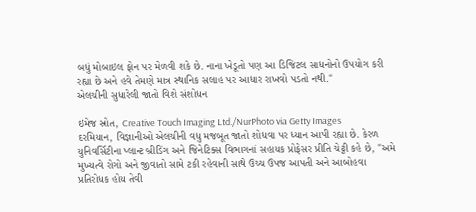બધું મોબાઇલ ફોન પર મેળવી શકે છે. નાના ખેડૂતો પણ આ ડિજિટલ સાધનોનો ઉપયોગ કરી રહ્યા છે અને હવે તેમણે માત્ર સ્થાનિક સલાહ પર આધાર રાખવો પડતો નથી."
એલચીની સુધારેલી જાતો વિશે સંશોધન

ઇમેજ સ્રોત, Creative Touch Imaging Ltd./NurPhoto via Getty Images
દરમિયાન, વિજ્ઞાનીઓ એલચીની વધુ મજબૂત જાતો શોધવા પર ધ્યાન આપી રહ્યા છે. કેરળ યુનિવર્સિટીના પ્લાન્ટ બ્રીડિંગ અને જિનેટિક્સ વિભાગનાં સહાયક પ્રોફેસર પ્રીતિ ચેટ્ટી કહે છે, "અમે મુખ્યત્વે રોગો અને જીવાતો સામે ટકી રહેવાની સાથે ઉચ્ચ ઉપજ આપતી અને આબોહવા પ્રતિરોધક હોય તેવી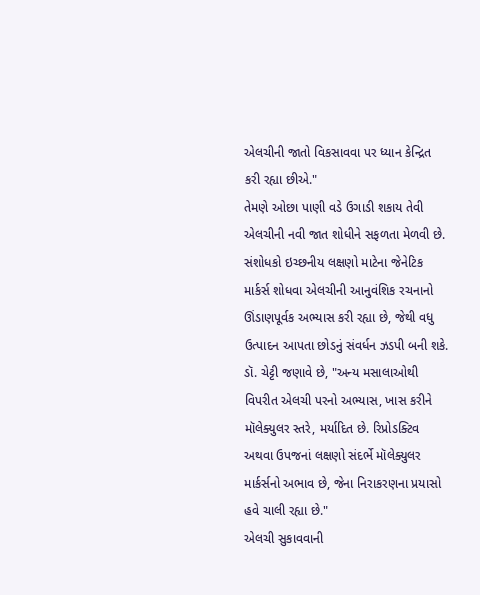એલચીની જાતો વિકસાવવા પર ધ્યાન કેન્દ્રિત કરી રહ્યા છીએ."
તેમણે ઓછા પાણી વડે ઉગાડી શકાય તેવી એલચીની નવી જાત શોધીને સફળતા મેળવી છે. સંશોધકો ઇચ્છનીય લક્ષણો માટેના જેનેટિક માર્કર્સ શોધવા એલચીની આનુવંશિક રચનાનો ઊંડાણપૂર્વક અભ્યાસ કરી રહ્યા છે, જેથી વધુ ઉત્પાદન આપતા છોડનું સંવર્ધન ઝડપી બની શકે.
ડૉ. ચેટ્ટી જણાવે છે, "અન્ય મસાલાઓથી વિપરીત એલચી પરનો અભ્યાસ, ખાસ કરીને મૉલેક્યુલર સ્તરે, મર્યાદિત છે. રિપ્રોડક્ટિવ અથવા ઉપજનાં લક્ષણો સંદર્ભે મૉલેક્યુલર માર્કર્સનો અભાવ છે, જેના નિરાકરણના પ્રયાસો હવે ચાલી રહ્યા છે."
એલચી સુકાવવાની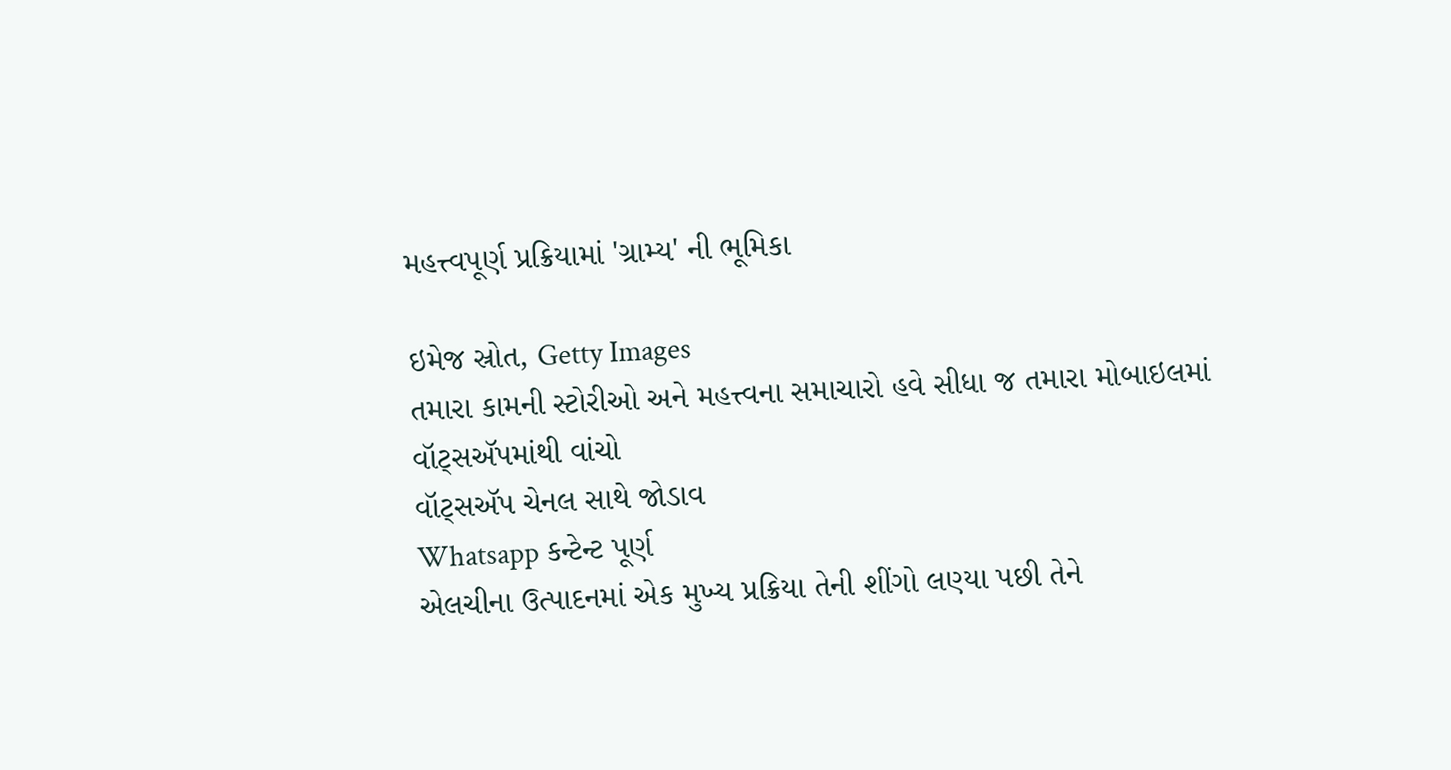મહત્ત્વપૂર્ણ પ્રક્રિયામાં 'ગ્રામ્ય' ની ભૂમિકા

ઇમેજ સ્રોત, Getty Images
તમારા કામની સ્ટોરીઓ અને મહત્ત્વના સમાચારો હવે સીધા જ તમારા મોબાઇલમાં વૉટ્સઍપમાંથી વાંચો
વૉટ્સઍપ ચેનલ સાથે જોડાવ
Whatsapp કન્ટેન્ટ પૂર્ણ
એલચીના ઉત્પાદનમાં એક મુખ્ય પ્રક્રિયા તેની શીંગો લણ્યા પછી તેને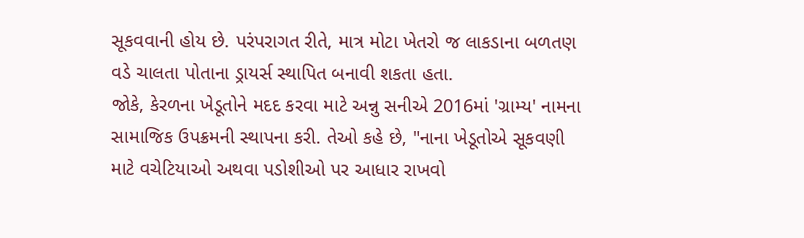સૂકવવાની હોય છે. પરંપરાગત રીતે, માત્ર મોટા ખેતરો જ લાકડાના બળતણ વડે ચાલતા પોતાના ડ્રાયર્સ સ્થાપિત બનાવી શકતા હતા.
જોકે, કેરળના ખેડૂતોને મદદ કરવા માટે અન્નુ સનીએ 2016માં 'ગ્રામ્ય' નામના સામાજિક ઉપક્રમની સ્થાપના કરી. તેઓ કહે છે, "નાના ખેડૂતોએ સૂકવણી માટે વચેટિયાઓ અથવા પડોશીઓ પર આધાર રાખવો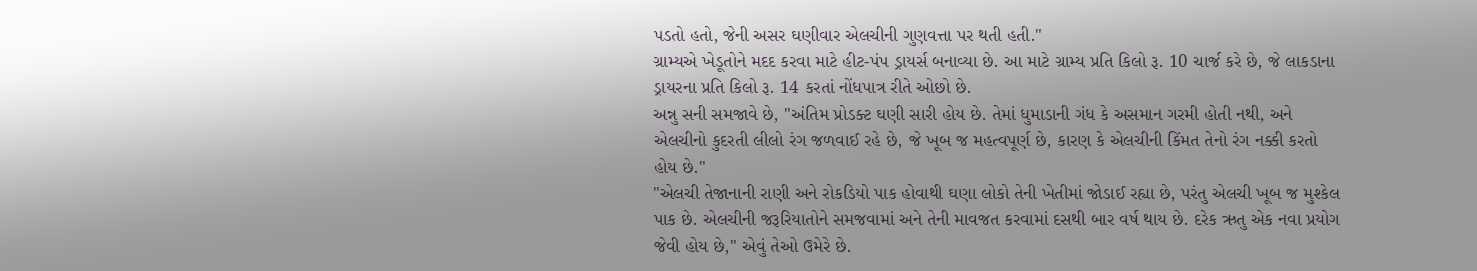પડતો હતો, જેની અસર ઘણીવાર એલચીની ગુણવત્તા પર થતી હતી."
ગ્રામ્યએ ખેડૂતોને મદદ કરવા માટે હીટ-પંપ ડ્રાયર્સ બનાવ્યા છે. આ માટે ગ્રામ્ય પ્રતિ કિલો રૂ. 10 ચાર્જ કરે છે, જે લાકડાના ડ્રાયરના પ્રતિ કિલો રૂ. 14 કરતાં નોંધપાત્ર રીતે ઓછો છે.
અન્નુ સની સમજાવે છે, "અંતિમ પ્રોડક્ટ ઘણી સારી હોય છે. તેમાં ધુમાડાની ગંધ કે અસમાન ગરમી હોતી નથી, અને એલચીનો કુદરતી લીલો રંગ જળવાઈ રહે છે, જે ખૂબ જ મહત્વપૂર્ણ છે, કારણ કે એલચીની કિંમત તેનો રંગ નક્કી કરતો હોય છે."
"એલચી તેજાનાની રાણી અને રોકડિયો પાક હોવાથી ઘણા લોકો તેની ખેતીમાં જોડાઈ રહ્યા છે, પરંતુ એલચી ખૂબ જ મુશ્કેલ પાક છે. એલચીની જરૂરિયાતોને સમજવામાં અને તેની માવજત કરવામાં દસથી બાર વર્ષ થાય છે. દરેક ઋતુ એક નવા પ્રયોગ જેવી હોય છે," એવું તેઓ ઉમેરે છે.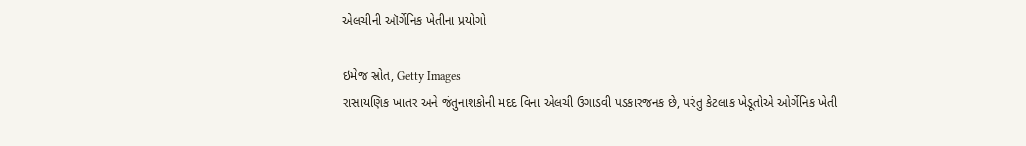એલચીની ઑર્ગેનિક ખેતીના પ્રયોગો

ઇમેજ સ્રોત, Getty Images
રાસાયણિક ખાતર અને જંતુનાશકોની મદદ વિના એલચી ઉગાડવી પડકારજનક છે, પરંતુ કેટલાક ખેડૂતોએ ઓર્ગેનિક ખેતી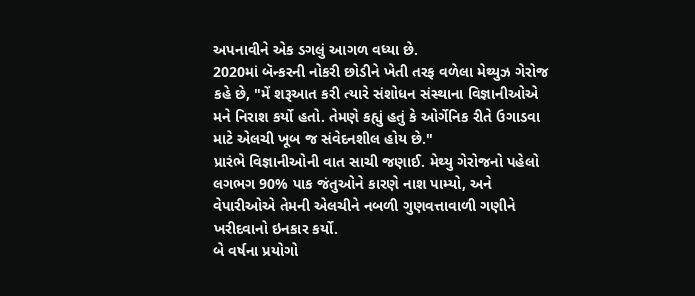અપનાવીને એક ડગલું આગળ વધ્યા છે.
2020માં બૅન્કરની નોકરી છોડીને ખેતી તરફ વળેલા મેથ્યુઝ ગેરોજ કહે છે, "મેં શરૂઆત કરી ત્યારે સંશોધન સંસ્થાના વિજ્ઞાનીઓએ મને નિરાશ કર્યો હતો. તેમણે કહ્યું હતું કે ઓર્ગેનિક રીતે ઉગાડવા માટે એલચી ખૂબ જ સંવેદનશીલ હોય છે."
પ્રારંભે વિજ્ઞાનીઓની વાત સાચી જણાઈ. મેથ્યુ ગેરોજનો પહેલો લગભગ 90% પાક જંતુઓને કારણે નાશ પામ્યો, અને વેપારીઓએ તેમની એલચીને નબળી ગુણવત્તાવાળી ગણીને ખરીદવાનો ઇનકાર કર્યો.
બે વર્ષના પ્રયોગો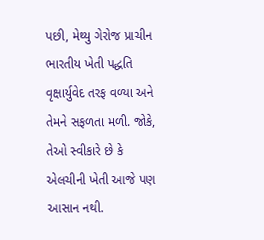પછી, મેથ્યુ ગેરોજ પ્રાચીન ભારતીય ખેતી પદ્ધતિ વૃક્ષાર્યુવેદ તરફ વળ્યા અને તેમને સફળતા મળી. જોકે, તેઓ સ્વીકારે છે કે એલચીની ખેતી આજે પણ આસાન નથી.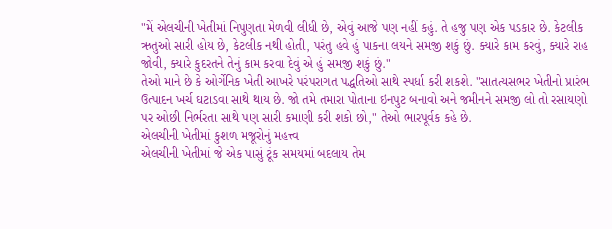"મેં એલચીની ખેતીમાં નિપુણતા મેળવી લીધી છે, એવું આજે પણ નહીં કહું. તે હજુ પણ એક પડકાર છે. કેટલીક ઋતુઓ સારી હોય છે, કેટલીક નથી હોતી, પરંતુ હવે હું પાકના લયને સમજી શકું છું. ક્યારે કામ કરવું, ક્યારે રાહ જોવી, ક્યારે કુદરતને તેનું કામ કરવા દેવું એ હું સમજી શકું છું."
તેઓ માને છે કે ઓર્ગેનિક ખેતી આખરે પરંપરાગત પદ્ધતિઓ સાથે સ્પર્ધા કરી શકશે. "સાતત્યસભર ખેતીનો પ્રારંભ ઉત્પાદન ખર્ચ ઘટાડવા સાથે થાય છે. જો તમે તમારા પોતાના ઇનપુટ બનાવો અને જમીનને સમજી લો તો રસાયણો પર ઓછી નિર્ભરતા સાથે પણ સારી કમાણી કરી શકો છો," તેઓ ભારપૂર્વક કહે છે.
એલચીની ખેતીમાં કુશળ મજૂરોનું મહત્ત્વ
એલચીની ખેતીમાં જે એક પાસું ટૂંક સમયમાં બદલાય તેમ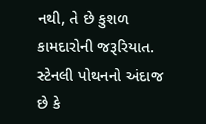નથી, તે છે કુશળ કામદારોની જરૂરિયાત. સ્ટેનલી પોથનનો અંદાજ છે કે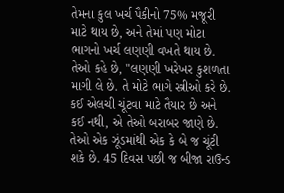તેમના કુલ ખર્ચ પૈકીનો 75% મજૂરી માટે થાય છે, અને તેમાં પણ મોટા ભાગનો ખર્ચ લણણી વખતે થાય છે.
તેઓ કહે છે, "લણણી ખરેખર કુશળતા માગી લે છે. તે મોટે ભાગે સ્ત્રીઓ કરે છે. કઈ એલચી ચૂંટવા માટે તૈયાર છે અને કઈ નથી, એ તેઓ બરાબર જાણે છે. તેઓ એક ઝૂંડમાંથી એક કે બે જ ચૂંટી શકે છે. 45 દિવસ પછી જ બીજા રાઉન્ડ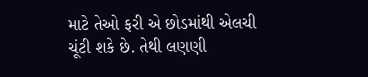માટે તેઓ ફરી એ છોડમાંથી એલચી ચૂંટી શકે છે. તેથી લણણી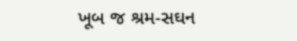ખૂબ જ શ્રમ-સઘન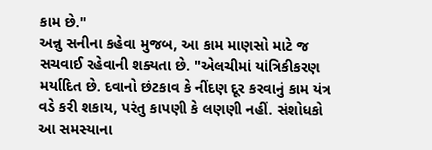કામ છે."
અન્નુ સનીના કહેવા મુજબ, આ કામ માણસો માટે જ સચવાઈ રહેવાની શક્યતા છે. "એલચીમાં યાંત્રિકીકરણ મર્યાદિત છે. દવાનો છંટકાવ કે નીંદણ દૂર કરવાનું કામ યંત્ર વડે કરી શકાય, પરંતુ કાપણી કે લણણી નહીં. સંશોધકો આ સમસ્યાના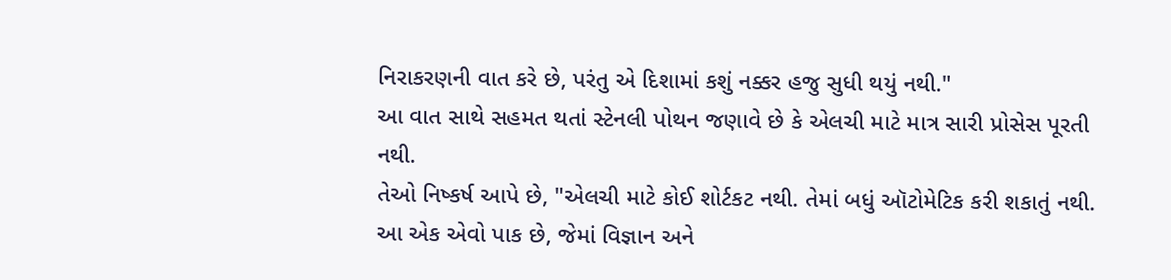નિરાકરણની વાત કરે છે, પરંતુ એ દિશામાં કશું નક્કર હજુ સુધી થયું નથી."
આ વાત સાથે સહમત થતાં સ્ટેનલી પોથન જણાવે છે કે એલચી માટે માત્ર સારી પ્રોસેસ પૂરતી નથી.
તેઓ નિષ્કર્ષ આપે છે, "એલચી માટે કોઈ શોર્ટકટ નથી. તેમાં બધું ઑટોમેટિક કરી શકાતું નથી. આ એક એવો પાક છે, જેમાં વિજ્ઞાન અને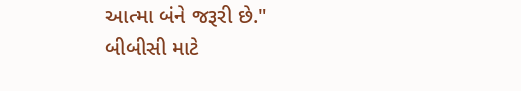આત્મા બંને જરૂરી છે."
બીબીસી માટે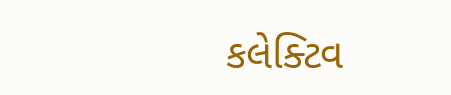કલેક્ટિવ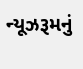ન્યૂઝરૂમનું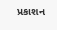પ્રકાશન